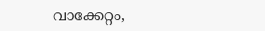വാക്കേറ്റം,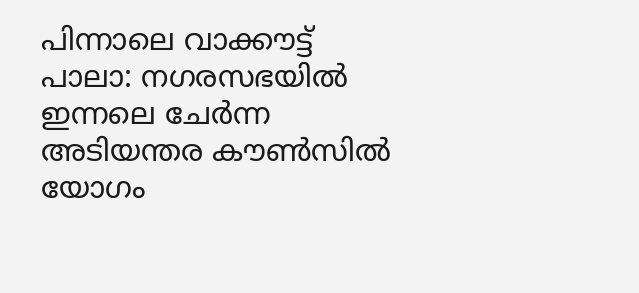പിന്നാലെ വാക്കൗട്ട്
പാലാ: നഗരസഭയിൽ ഇന്നലെ ചേർന്ന അടിയന്തര കൗൺസിൽ യോഗം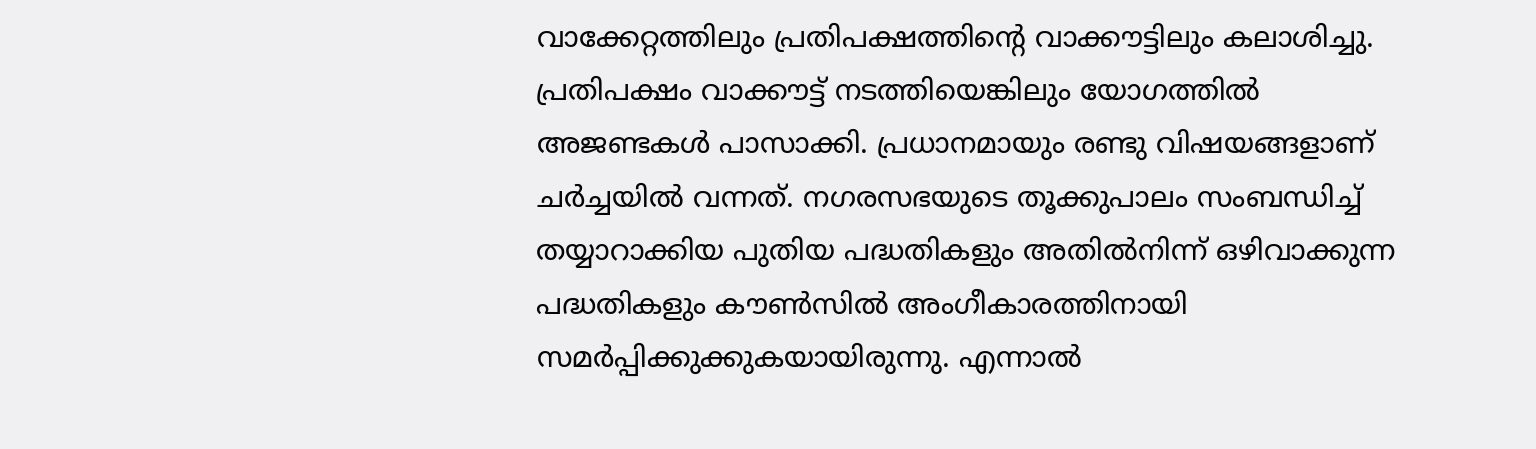വാക്കേറ്റത്തിലും പ്രതിപക്ഷത്തിന്റെ വാക്കൗട്ടിലും കലാശിച്ചു. പ്രതിപക്ഷം വാക്കൗട്ട് നടത്തിയെങ്കിലും യോഗത്തിൽ അജണ്ടകൾ പാസാക്കി. പ്രധാനമായും രണ്ടു വിഷയങ്ങളാണ് ചർച്ചയിൽ വന്നത്. നഗരസഭയുടെ തൂക്കുപാലം സംബന്ധിച്ച് തയ്യാറാക്കിയ പുതിയ പദ്ധതികളും അതിൽനിന്ന് ഒഴിവാക്കുന്ന പദ്ധതികളും കൗൺസിൽ അംഗീകാരത്തിനായി സമർപ്പിക്കുക്കുകയായിരുന്നു. എന്നാൽ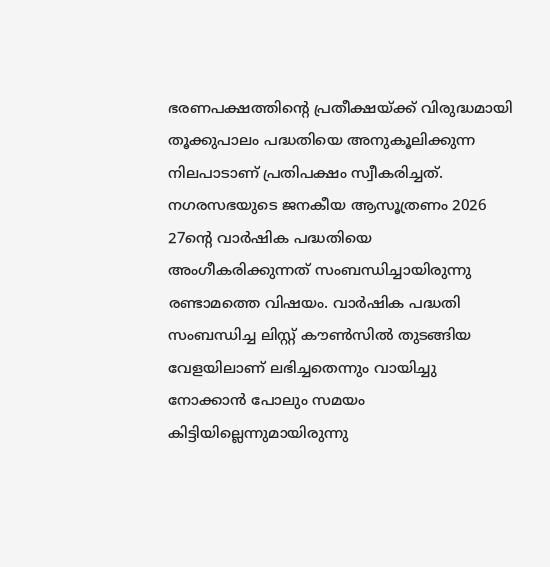ഭരണപക്ഷത്തിന്റെ പ്രതീക്ഷയ്ക്ക് വിരുദ്ധമായി തൂക്കുപാലം പദ്ധതിയെ അനുകൂലിക്കുന്ന നിലപാടാണ് പ്രതിപക്ഷം സ്വീകരിച്ചത്. നഗരസഭയുടെ ജനകീയ ആസൂത്രണം 2026 27ന്റെ വാർഷിക പദ്ധതിയെ അംഗീകരിക്കുന്നത് സംബന്ധിച്ചായിരുന്നു രണ്ടാമത്തെ വിഷയം. വാർഷിക പദ്ധതി സംബന്ധിച്ച ലിസ്റ്റ് കൗൺസിൽ തുടങ്ങിയ വേളയിലാണ് ലഭിച്ചതെന്നും വായിച്ചു നോക്കാൻ പോലും സമയം കിട്ടിയില്ലെന്നുമായിരുന്നു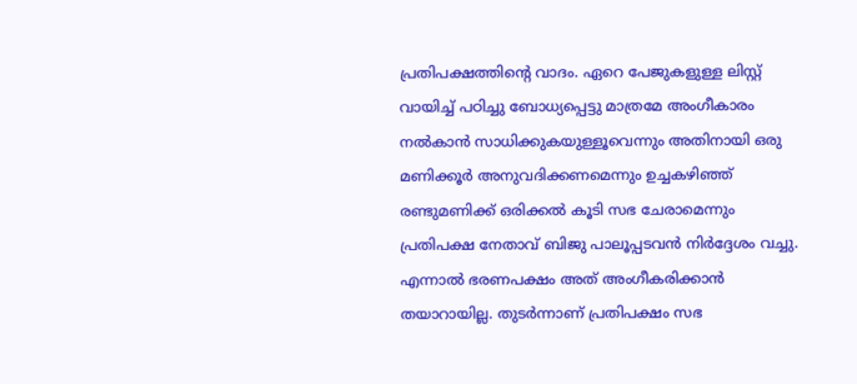പ്രതിപക്ഷത്തിന്റെ വാദം. ഏറെ പേജുകളുള്ള ലിസ്റ്റ് വായിച്ച് പഠിച്ചു ബോധ്യപ്പെട്ടു മാത്രമേ അംഗീകാരം നൽകാൻ സാധിക്കുകയുള്ളൂവെന്നും അതിനായി ഒരു മണിക്കൂർ അനുവദിക്കണമെന്നും ഉച്ചകഴിഞ്ഞ് രണ്ടുമണിക്ക് ഒരിക്കൽ കൂടി സഭ ചേരാമെന്നും പ്രതിപക്ഷ നേതാവ് ബിജു പാലൂപ്പടവൻ നിർദ്ദേശം വച്ചു. എന്നാൽ ഭരണപക്ഷം അത് അംഗീകരിക്കാൻ തയാറായില്ല. തുടർന്നാണ് പ്രതിപക്ഷം സഭ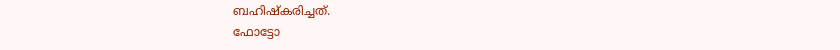ബഹിഷ്കരിച്ചത്.
ഫോട്ടോ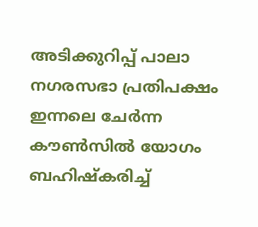അടിക്കുറിപ്പ് പാലാ നഗരസഭാ പ്രതിപക്ഷം ഇന്നലെ ചേർന്ന കൗൺസിൽ യോഗം ബഹിഷ്കരിച്ച്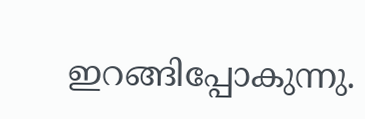ഇറങ്ങിപ്പോകുന്നു.